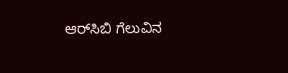ಆರ್‌ಸಿಬಿ ಗೆಲುವಿನ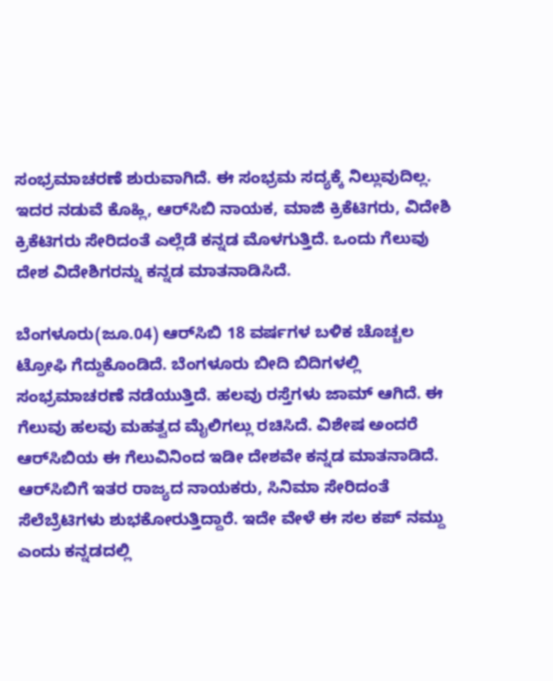ಸಂಭ್ರಮಾಚರಣೆ ಶುರುವಾಗಿದೆ. ಈ ಸಂಭ್ರಮ ಸದ್ಯಕ್ಕೆ ನಿಲ್ಲುವುದಿಲ್ಲ. ಇದರ ನಡುವೆ ಕೊಹ್ಲಿ, ಆರ್‌ಸಿಬಿ ನಾಯಕ, ಮಾಜಿ ಕ್ರಿಕೆಟಿಗರು, ವಿದೇಶಿ ಕ್ರಿಕೆಟಿಗರು ಸೇರಿದಂತೆ ಎಲ್ಲೆಡೆ ಕನ್ನಡ ಮೊಳಗುತ್ತಿದೆ. ಒಂದು ಗೆಲುವು ದೇಶ ವಿದೇಶಿಗರನ್ನು ಕನ್ನಡ ಮಾತನಾಡಿಸಿದೆ.

ಬೆಂಗಳೂರು(ಜೂ.04) ಆರ್‌ಸಿಬಿ 18 ವರ್ಷಗಳ ಬಳಿಕ ಚೊಚ್ಚಲ ಟ್ರೋಫಿ ಗೆದ್ದುಕೊಂಡಿದೆ. ಬೆಂಗಳೂರು ಬೀದಿ ಬಿದಿಗಳಲ್ಲಿ ಸಂಭ್ರಮಾಚರಣೆ ನಡೆಯುತ್ತಿದೆ. ಹಲವು ರಸ್ತೆಗಳು ಜಾಮ್ ಆಗಿದೆ. ಈ ಗೆಲುವು ಹಲವು ಮಹತ್ವದ ಮೈಲಿಗಲ್ಲು ರಚಿಸಿದೆ. ವಿಶೇಷ ಅಂದರೆ ಆರ್‌ಸಿಬಿಯ ಈ ಗೆಲುವಿನಿಂದ ಇಡೀ ದೇಶವೇ ಕನ್ನಡ ಮಾತನಾಡಿದೆ. ಆರ್‌ಸಿಬಿಗೆ ಇತರ ರಾಜ್ಯದ ನಾಯಕರು, ಸಿನಿಮಾ ಸೇರಿದಂತೆ ಸೆಲೆಬ್ರೆಟಿಗಳು ಶುಭಕೋರುತ್ತಿದ್ದಾರೆ. ಇದೇ ವೇಳೆ ಈ ಸಲ ಕಪ್ ನಮ್ದು ಎಂದು ಕನ್ನಡದಲ್ಲಿ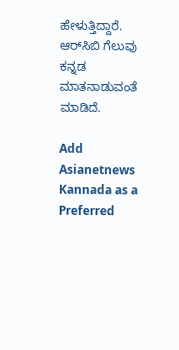ಹೇಳುತ್ತಿದ್ದಾರೆ. ಆರ್‌ಸಿಬಿ ಗೆಲುವು ಕನ್ನಡ ಮಾತನಾಡುವಂತೆ ಮಾಡಿದೆ.

Add Asianetnews Kannada as a Preferred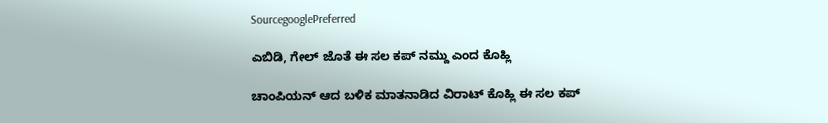SourcegooglePreferred

ಎಬಿಡಿ, ಗೇಲ್ ಜೊತೆ ಈ ಸಲ ಕಪ್ ನಮ್ದು ಎಂದ ಕೊಹ್ಲಿ

ಚಾಂಪಿಯನ್ ಆದ ಬಳಿಕ ಮಾತನಾಡಿದ ವಿರಾಟ್ ಕೊಹ್ಲಿ ಈ ಸಲ ಕಪ್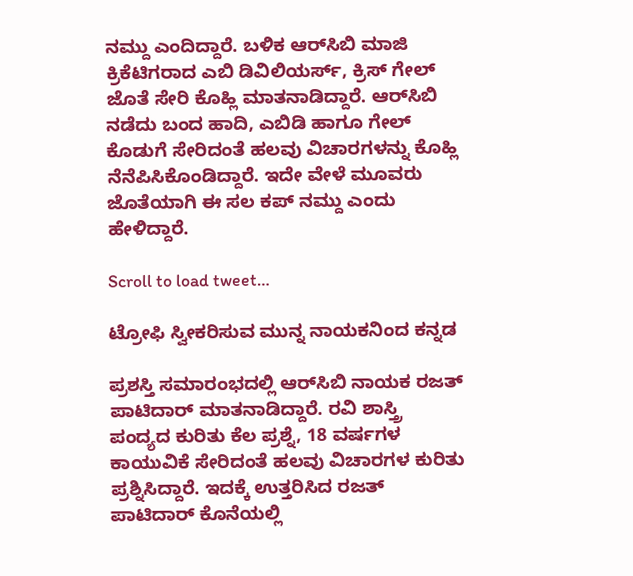ನಮ್ದು ಎಂದಿದ್ದಾರೆ. ಬಳಿಕ ಆರ್‌ಸಿಬಿ ಮಾಜಿ ಕ್ರಿಕೆಟಿಗರಾದ ಎಬಿ ಡಿವಿಲಿಯರ್ಸ್, ಕ್ರಿಸ್ ಗೇಲ್ ಜೊತೆ ಸೇರಿ ಕೊಹ್ಲಿ ಮಾತನಾಡಿದ್ದಾರೆ. ಆರ್‌ಸಿಬಿ ನಡೆದು ಬಂದ ಹಾದಿ, ಎಬಿಡಿ ಹಾಗೂ ಗೇಲ್ ಕೊಡುಗೆ ಸೇರಿದಂತೆ ಹಲವು ವಿಚಾರಗಳನ್ನು ಕೊಹ್ಲಿ ನೆನೆಪಿಸಿಕೊಂಡಿದ್ದಾರೆ. ಇದೇ ವೇಳೆ ಮೂವರು ಜೊತೆಯಾಗಿ ಈ ಸಲ ಕಪ್ ನಮ್ದು ಎಂದು ಹೇಳಿದ್ದಾರೆ.

Scroll to load tweet…

ಟ್ರೋಫಿ ಸ್ವೀಕರಿಸುವ ಮುನ್ನ ನಾಯಕನಿಂದ ಕನ್ನಡ

ಪ್ರಶಸ್ತಿ ಸಮಾರಂಭದಲ್ಲಿ ಆರ್‌ಸಿಬಿ ನಾಯಕ ರಜತ್ ಪಾಟಿದಾರ್ ಮಾತನಾಡಿದ್ದಾರೆ. ರವಿ ಶಾಸ್ತ್ರಿ ಪಂದ್ಯದ ಕುರಿತು ಕೆಲ ಪ್ರಶ್ನೆ, 18 ವರ್ಷಗಳ ಕಾಯುವಿಕೆ ಸೇರಿದಂತೆ ಹಲವು ವಿಚಾರಗಳ ಕುರಿತು ಪ್ರಶ್ನಿಸಿದ್ದಾರೆ. ಇದಕ್ಕೆ ಉತ್ತರಿಸಿದ ರಜತ್ ಪಾಟಿದಾರ್ ಕೊನೆಯಲ್ಲಿ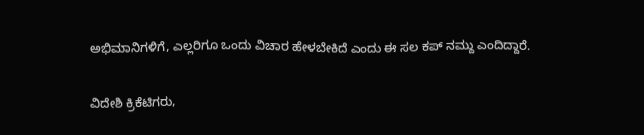ಅಭಿಮಾನಿಗಳಿಗೆ, ಎಲ್ಲರಿಗೂ ಒಂದು ವಿಚಾರ ಹೇಳಬೇಕಿದೆ ಎಂದು ಈ ಸಲ ಕಪ್ ನಮ್ದು ಎಂದಿದ್ದಾರೆ.

ವಿದೇಶಿ ಕ್ರಿಕೆಟಿಗರು,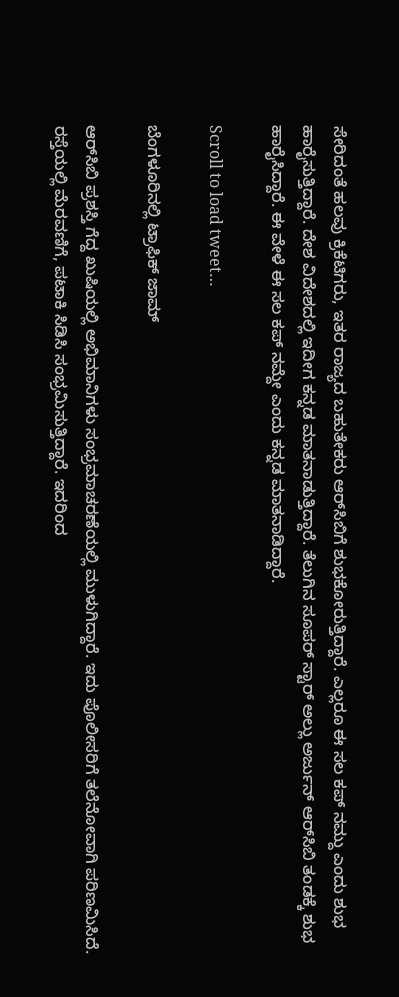ಸೇರಿದಂತೆ ಹಲವು ಕ್ರಿಕೆಟಿಗರು, ಇತರ ರಾಜ್ಯದ ಬಹುತೇಕರು ಆರ್‌ಸಿಬಿಗೆ ಶುಭಕೋರುತ್ತಿದ್ದಾರೆ. ಎಲ್ಲರೂ ಈ ಸಲ ಕಪ್ ನಮ್ದು ಎಂದು ಶುಭ ಹಾರೈಸುತ್ತಿದ್ದಾರೆ. ದೇಶ ವಿದೇಶದಲ್ಲಿ ಇದೀಗ ಕನ್ನಡ ಮಾತನಾಡುತ್ತಿದ್ದಾರೆ. ತೆಲುಗಿನ ಸೂಪರ್ ಸ್ಟಾರ್ ಅಲ್ಲು ಅರ್ಜುನ್ ಆರ್‌ಸಿಬಿ ತಂಡಕ್ಕೆ ಶುಭ ಹಾರೈಸಿದ್ದಾರೆ. ಈ ವೇಳೆ ಈ ಸಲ ಕಪ್ ನಮ್ದೇ ಎಂದು ಕನ್ನಡ ಮಾತನಾಡಿದ್ದಾರೆ.

Scroll to load tweet…

ಬೆಂಗಳೂರಿನಲ್ಲಿ ಟ್ರಾಫಿಕ್ ಜಾಮ್

ಆರ್‌ಸಿಬಿ ಪ್ರಶಸ್ತಿ ಗೆದ್ದ ಖುಷಿಯಲ್ಲಿ ಅಭಿಮಾನಿಗಳು ಸಂಭ್ರಮಾಚರಣೆಯಲ್ಲಿ ಮುಳುಗಿದ್ದಾರೆ. ಇದು ಪೊಲೀಸರಿಗೆ ತಲೆನೋವಾಗಿ ಪರಿಣಮಿಸಿದೆ. ರಸ್ತೆಯಲ್ಲಿ ಮೆರವಣಿಗೆ, ಪಟಾಕಿ ಸಿಡಿಸಿ ಸಂಭ್ರಮಿಸುತ್ತಿದ್ದಾರೆ. ಇದರಿಂದ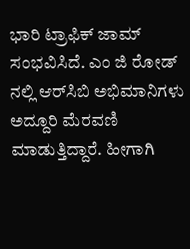ಭಾರಿ ಟ್ರಾಫಿಕ್ ಜಾಮ್ ಸಂಭವಿಸಿದೆ. ಎಂ ಜಿ ರೋಡ್ ನಲ್ಲಿ ಆರ್‌ಸಿಬಿ ಅಭಿಮಾನಿಗಳು ಅದ್ದೂರಿ ಮೆರವಣಿ ಮಾಡುತ್ತಿದ್ದಾರೆ. ಹೀಗಾಗಿ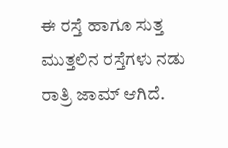ಈ ರಸ್ತೆ ಹಾಗೂ ಸುತ್ತ ಮುತ್ತಲಿನ ರಸ್ತೆಗಳು ನಡು ರಾತ್ರಿ ಜಾಮ್ ಆಗಿದೆ.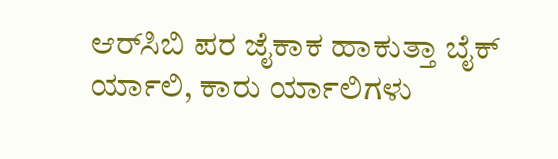ಆರ್‌ಸಿಬಿ ಪರ ಜೈಕಾಕ ಹಾಕುತ್ತಾ ಬೈಕ್ ರ್ಯಾಲಿ, ಕಾರು ರ್ಯಾಲಿಗಳು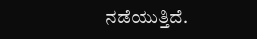ನಡೆಯುತ್ತಿದೆ.